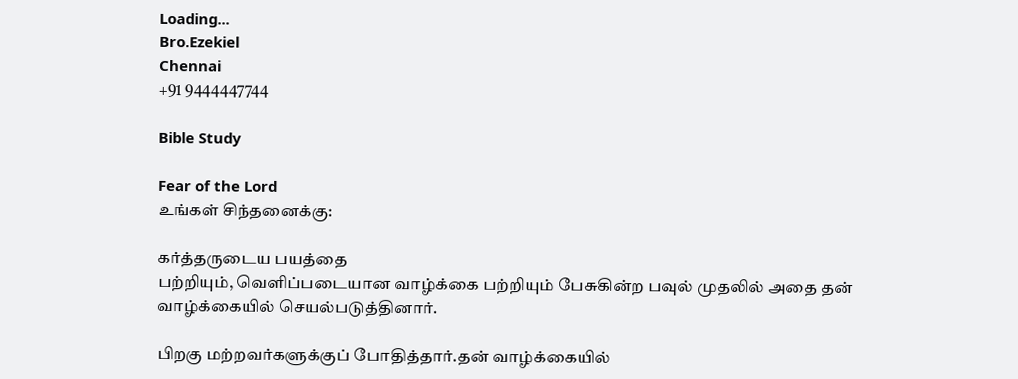Loading...
Bro.Ezekiel
Chennai
+91 9444447744

Bible Study

Fear of the Lord
உங்கள் சிந்தனைக்கு:

கர்த்தருடைய பயத்தை
பற்றியும், வெளிப்படையான வாழ்க்கை பற்றியும் பேசுகின்ற பவுல் முதலில் அதை தன் வாழ்க்கையில் செயல்படுத்தினார்.

பிறகு மற்றவர்களுக்குப் போதித்தார்.தன் வாழ்க்கையில்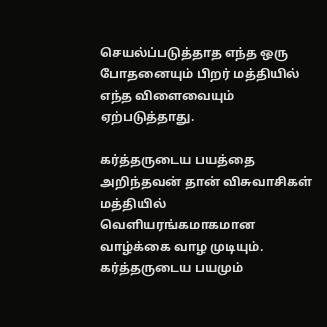செயல்ப்படுத்தாத எந்த ஒரு போதனையும் பிறர் மத்தியில் எந்த விளைவையும் ஏற்படுத்தாது.

கர்த்தருடைய பயத்தை அறிந்தவன் தான் விசுவாசிகள் மத்தியில் வெளியரங்கமாகமான வாழ்க்கை வாழ முடியும். கர்த்தருடைய பயமும்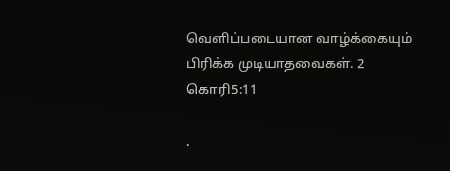வெளிப்படையான வாழ்க்கையும் பிரிக்க முடியாதவைகள். 2 கொரி5:11

.